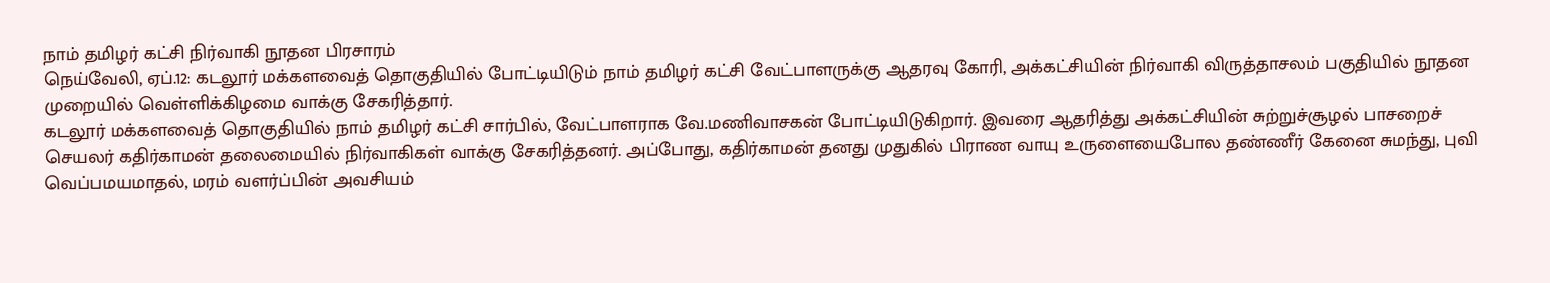நாம் தமிழர் கட்சி நிர்வாகி நூதன பிரசாரம்
நெய்வேலி, ஏப்.12: கடலூர் மக்களவைத் தொகுதியில் போட்டியிடும் நாம் தமிழர் கட்சி வேட்பாளருக்கு ஆதரவு கோரி, அக்கட்சியின் நிர்வாகி விருத்தாசலம் பகுதியில் நூதன முறையில் வெள்ளிக்கிழமை வாக்கு சேகரித்தார்.
கடலூர் மக்களவைத் தொகுதியில் நாம் தமிழர் கட்சி சார்பில், வேட்பாளராக வே.மணிவாசகன் போட்டியிடுகிறார். இவரை ஆதரித்து அக்கட்சியின் சுற்றுச்சூழல் பாசறைச் செயலர் கதிர்காமன் தலைமையில் நிர்வாகிகள் வாக்கு சேகரித்தனர். அப்போது, கதிர்காமன் தனது முதுகில் பிராண வாயு உருளையைபோல தண்ணீர் கேனை சுமந்து, புவி வெப்பமயமாதல், மரம் வளர்ப்பின் அவசியம்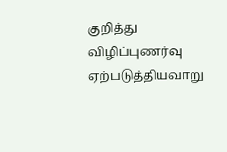குறித்து விழிப்புணர்வு ஏற்படுத்தியவாறு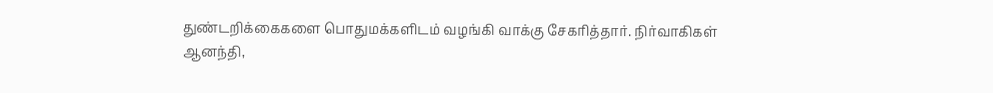துண்டறிக்கைகளை பொதுமக்களிடம் வழங்கி வாக்கு சேகரித்தார். நிர்வாகிகள் ஆனந்தி,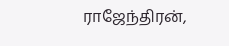ராஜேந்திரன்,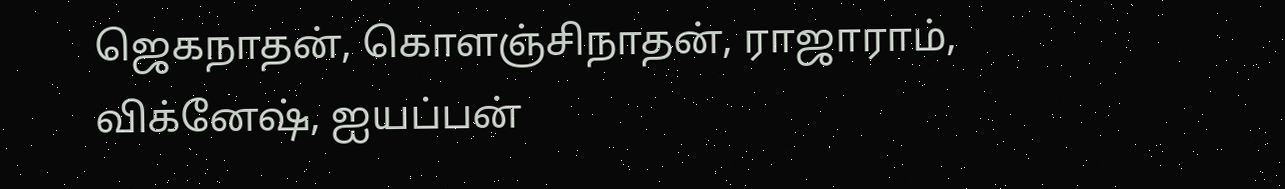ஜெகநாதன், கொளஞ்சிநாதன், ராஜாராம், விக்னேஷ், ஐயப்பன்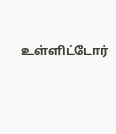உள்ளிட்டோர்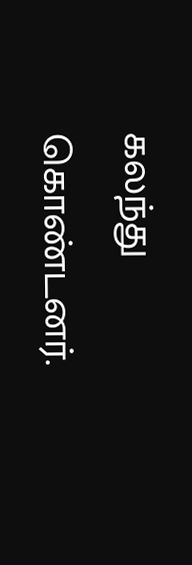கலந்து கொண்டனர்.